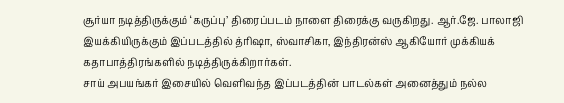சூர்யா நடித்திருக்கும் ‘கருப்பு’ திரைப்படம் நாளை திரைக்கு வருகிறது. ஆர்.ஜே. பாலாஜி இயக்கியிருக்கும் இப்படத்தில் த்ரிஷா, ஸ்வாசிகா, இந்திரன்ஸ் ஆகியோர் முக்கியக் கதாபாத்திரங்களில் நடித்திருக்கிறார்கள்.
சாய் அபயங்கர் இசையில் வெளிவந்த இப்படத்தின் பாடல்கள் அனைத்தும் நல்ல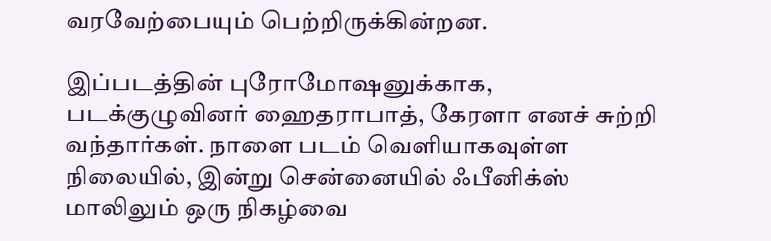வரவேற்பையும் பெற்றிருக்கின்றன.

இப்படத்தின் புரோமோஷனுக்காக, படக்குழுவினர் ஹைதராபாத், கேரளா எனச் சுற்றி வந்தார்கள். நாளை படம் வெளியாகவுள்ள நிலையில், இன்று சென்னையில் ஃபீனிக்ஸ் மாலிலும் ஒரு நிகழ்வை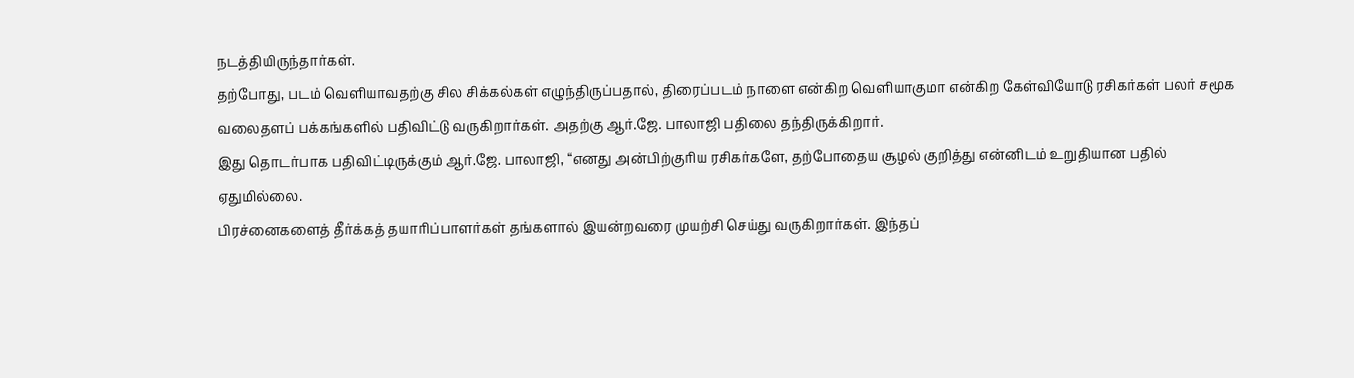நடத்தியிருந்தார்கள்.
தற்போது, படம் வெளியாவதற்கு சில சிக்கல்கள் எழுந்திருப்பதால், திரைப்படம் நாளை என்கிற வெளியாகுமா என்கிற கேள்வியோடு ரசிகர்கள் பலர் சமூக வலைதளப் பக்கங்களில் பதிவிட்டு வருகிறார்கள். அதற்கு ஆர்.ஜே. பாலாஜி பதிலை தந்திருக்கிறார்.
இது தொடர்பாக பதிவிட்டிருக்கும் ஆர்.ஜே. பாலாஜி, “எனது அன்பிற்குரிய ரசிகர்களே, தற்போதைய சூழல் குறித்து என்னிடம் உறுதியான பதில் ஏதுமில்லை.
பிரச்னைகளைத் தீர்க்கத் தயாரிப்பாளர்கள் தங்களால் இயன்றவரை முயற்சி செய்து வருகிறார்கள். இந்தப்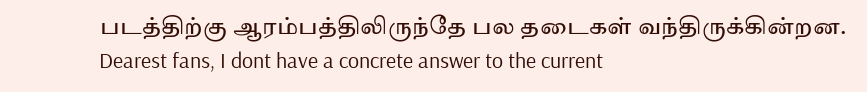படத்திற்கு ஆரம்பத்திலிருந்தே பல தடைகள் வந்திருக்கின்றன.
Dearest fans, I dont have a concrete answer to the current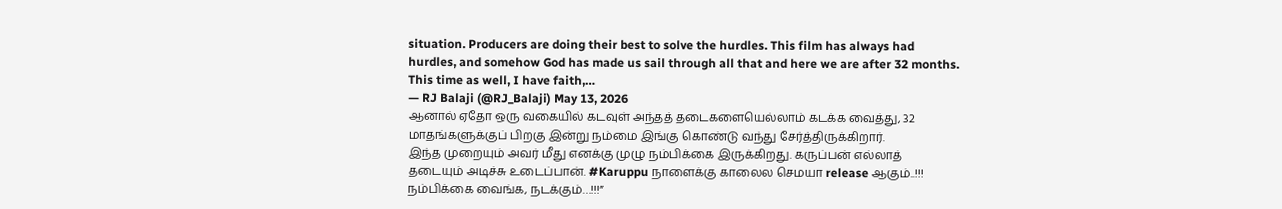situation. Producers are doing their best to solve the hurdles. This film has always had hurdles, and somehow God has made us sail through all that and here we are after 32 months. This time as well, I have faith,…
— RJ Balaji (@RJ_Balaji) May 13, 2026
ஆனால் ஏதோ ஒரு வகையில் கடவுள் அந்தத் தடைகளையெல்லாம் கடக்க வைத்து, 32 மாதங்களுக்குப் பிறகு இன்று நம்மை இங்கு கொண்டு வந்து சேர்த்திருக்கிறார்.
இந்த முறையும் அவர் மீது எனக்கு முழு நம்பிக்கை இருக்கிறது. கருப்பன் எல்லாத் தடையும் அடிச்சு உடைப்பான். #Karuppu நாளைக்கு காலைல செமயா release ஆகும்..!!! நம்பிக்கை வைங்க, நடக்கும்…!!!”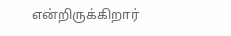என்றிருக்கிறார்